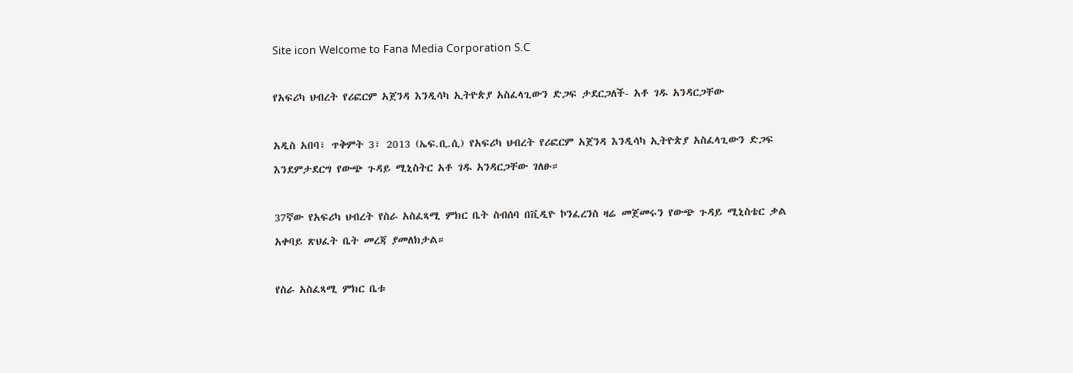Site icon Welcome to Fana Media Corporation S.C

የአፍሪካ ህብረት የሪፎርም አጀንዳ እንዲሳካ ኢትዮጵያ አስፈላጊውን ድጋፍ ታደርጋለች- አቶ ገዱ አንዳርጋቸው

አዲስ አበባ፣ ጥቅምት 3፣ 2013 (ኤፍ.ቢ.ሲ) የአፍሪካ ህብረት የሪፎርም አጀንዳ እንዲሳካ ኢትዮጵያ አስፈላጊውን ድጋፍ እንደምታደርግ የውጭ ጉዳይ ሚኒስትር አቶ ገዱ አንዳርጋቸው ገለፁ።

37ኛው የአፍሪካ ህብረት የስራ አስፈጻሚ ምክር ቤት ስብሰባ በቪዲዮ ኮንፈረንስ ዛሬ መጀመሩን የውጭ ጉዳይ ሚኒስቴር ቃል አቀባይ ጽህፈት ቤት መረጃ ያመለክታል።

የስራ አስፈጻሚ ምክር ቤቱ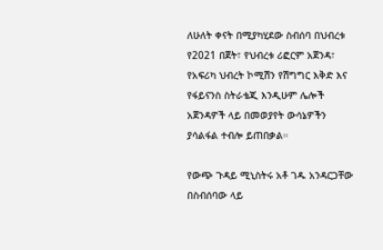ለሁለት ቀናት በሚያካሂደው ስብሰባ በህብረቱ የ2021 በጀት፣ የህብረቱ ሪፎርም አጀንዳ፣ የአፍሪካ ህብረት ኮሚሽን የሽግግር እቅድ እና የፋይናንስ ስትራቴጂ እንዲሁም ሌሎች አጀንዳዎች ላይ በመወያየት ውሳኔዎችን ያሳልፋል ተብሎ ይጠበቃል።

የውጭ ጉዳይ ሚኒስትሩ አቶ ገዱ አንዳርጋቸው በስብሰባው ላይ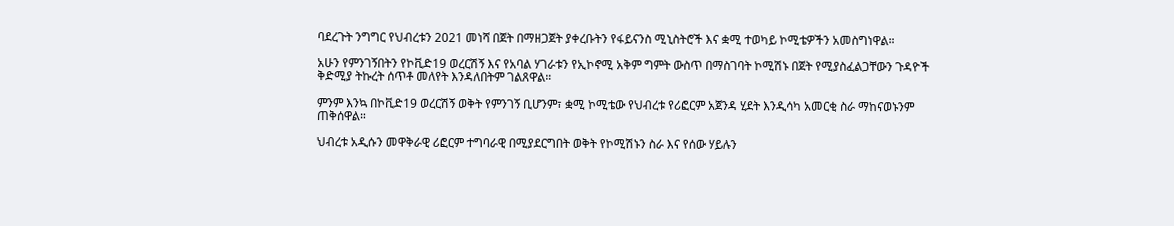ባደረጉት ንግግር የህብረቱን 2021 መነሻ በጀት በማዘጋጀት ያቀረቡትን የፋይናንስ ሚኒስትሮች እና ቋሚ ተወካይ ኮሚቴዎችን አመስግነዋል።

አሁን የምንገኝበትን የኮቪድ19 ወረርሽኝ እና የአባል ሃገራቱን የኢኮኖሚ አቅም ግምት ውስጥ በማስገባት ኮሚሽኑ በጀት የሚያስፈልጋቸውን ጉዳዮች ቅድሚያ ትኩረት ሰጥቶ መለየት እንዳለበትም ገልጸዋል።

ምንም እንኳ በኮቪድ19 ወረርሽኝ ወቅት የምንገኝ ቢሆንም፣ ቋሚ ኮሚቴው የህብረቱ የሪፎርም አጀንዳ ሂደት እንዲሳካ አመርቂ ስራ ማከናወኑንም ጠቅሰዋል።

ህብረቱ አዲሱን መዋቅራዊ ሪፎርም ተግባራዊ በሚያደርግበት ወቅት የኮሚሽኑን ስራ እና የሰው ሃይሉን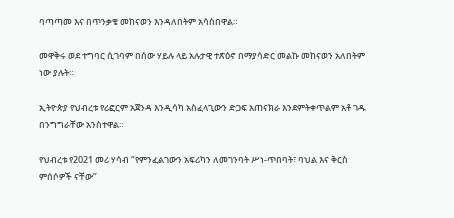ባጣጣመ እና በጥንቃቄ መከናወን እንዳለበትም አሳስበዋል።

መዋቅሩ ወደ ተግባር ሲገባም በሰው ሃይሉ ላይ አሉታዊ ተጽዕኖ በማያሳድር መልኩ መከናወን አለበትም ነው ያሉት።

ኢትዮጵያ የህብረቱ የሪፎርም አጀንዳ እንዲሳካ አስፈላጊውን ድጋፍ አጠናክራ እንደምትቀጥልም አቶ ገዱ በንግግራቸው አንስተዋል።

የህብረቱ የ2021 መሪ ሃሳብ ‘’የምንፈልገውን አፍሪካን ለመገንባት ሥነ-ጥበባት፣ ባህል እና ቅርስ ምሰሶዎች ናቸው’’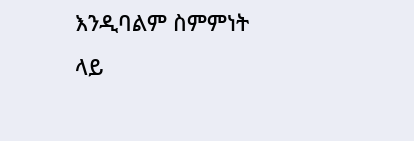እንዲባልም ስምምነት ላይ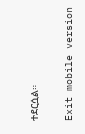ተደርሷል።

Exit mobile version